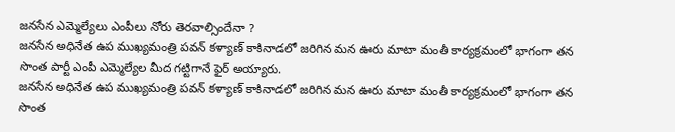జనసేన ఎమ్మెల్యేలు ఎంపీలు నోరు తెరవాల్సిందేనా ?
జనసేన అధినేత ఉప ముఖ్యమంత్రి పవన్ కళ్యాణ్ కాకినాడలో జరిగిన మన ఊరు మాటా మంతీ కార్యక్రమంలో భాగంగా తన సొంత పార్టీ ఎంపీ ఎమ్మెల్యేల మీద గట్టిగానే ఫైర్ అయ్యారు.
జనసేన అధినేత ఉప ముఖ్యమంత్రి పవన్ కళ్యాణ్ కాకినాడలో జరిగిన మన ఊరు మాటా మంతీ కార్యక్రమంలో భాగంగా తన సొంత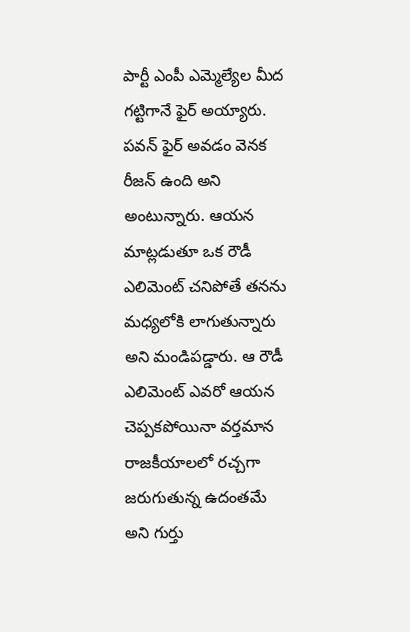పార్టీ ఎంపీ ఎమ్మెల్యేల మీద గట్టిగానే ఫైర్ అయ్యారు. పవన్ ఫైర్ అవడం వెనక రీజన్ ఉంది అని అంటున్నారు. ఆయన మాట్లడుతూ ఒక రౌడీ ఎలిమెంట్ చనిపోతే తనను మధ్యలోకి లాగుతున్నారు అని మండిపడ్డారు. ఆ రౌడీ ఎలిమెంట్ ఎవరో ఆయన చెప్పకపోయినా వర్తమాన రాజకీయాలలో రచ్చగా జరుగుతున్న ఉదంతమే అని గుర్తు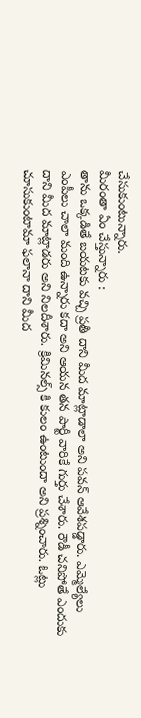చేసుకుంటున్నారు.
మీరంతా ఏం చేస్తున్నారు :
తాను ఒక్కడితే బయటకు వచ్చి ప్రతీ దాని మీద మాట్లాడాలా అని పవన్ ఆవేశపడ్డారు. ఎమ్మెల్యేలు ఎంపీలు చాలా మంది ఉన్నారు కదా అని ఆయన తన పార్టీ వారికే గుర్తు చేశారు. రౌడీ చనిపోతే ఎందుకు దాని మీద మాట్లాడరు అని నిలదీశారు. క్రిమినల్స్ కి కులం ఉంటుందా అని ప్రశ్నించారు. ఓట్లు చూసుకుంటామా ఫలానా దాని మీద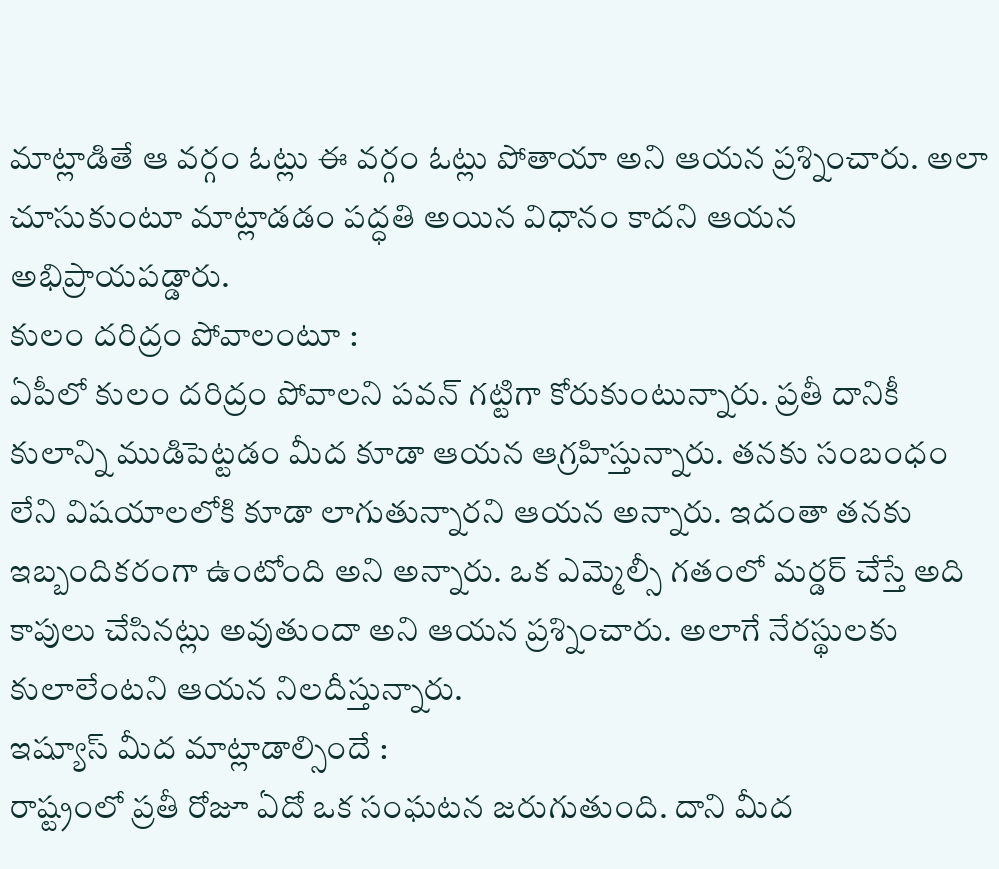మాట్లాడితే ఆ వర్గం ఓట్లు ఈ వర్గం ఓట్లు పోతాయా అని ఆయన ప్రశ్నించారు. అలా చూసుకుంటూ మాట్లాడడం పద్ధతి అయిన విధానం కాదని ఆయన అభిప్రాయపడ్డారు.
కులం దరిద్రం పోవాలంటూ :
ఏపీలో కులం దరిద్రం పోవాలని పవన్ గట్టిగా కోరుకుంటున్నారు. ప్రతీ దానికీ కులాన్ని ముడిపెట్టడం మీద కూడా ఆయన ఆగ్రహిస్తున్నారు. తనకు సంబంధం లేని విషయాలలోకి కూడా లాగుతున్నారని ఆయన అన్నారు. ఇదంతా తనకు ఇబ్బందికరంగా ఉంటోంది అని అన్నారు. ఒక ఎమ్మెల్సీ గతంలో మర్డర్ చేస్తే అది కాపులు చేసినట్లు అవుతుందా అని ఆయన ప్రశ్నించారు. అలాగే నేరస్థులకు కులాలేంటని ఆయన నిలదీస్తున్నారు.
ఇష్యూస్ మీద మాట్లాడాల్సిందే :
రాష్ట్రంలో ప్రతీ రోజూ ఏదో ఒక సంఘటన జరుగుతుంది. దాని మీద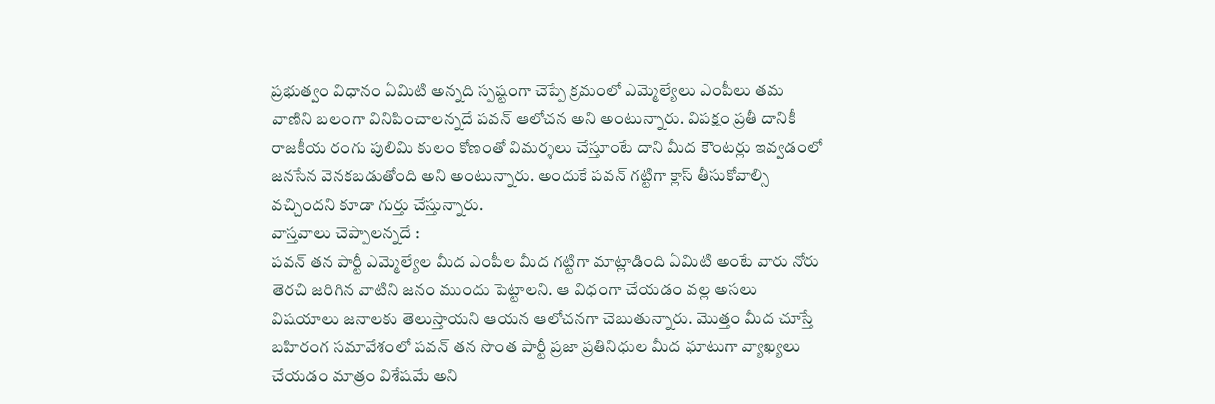ప్రభుత్వం విధానం ఏమిటి అన్నది స్పష్టంగా చెప్పే క్రమంలో ఎమ్మెల్యేలు ఎంపీలు తమ వాణిని బలంగా వినిపించాలన్నదే పవన్ ఆలోచన అని అంటున్నారు. విపక్షం ప్రతీ దానికీ రాజకీయ రంగు పులిమి కులం కోణంతో విమర్శలు చేస్తూంటే దాని మీద కౌంటర్లు ఇవ్వడంలో జనసేన వెనకబడుతోంది అని అంటున్నారు. అందుకే పవన్ గట్టిగా క్లాస్ తీసుకోవాల్సి వచ్చిందని కూడా గుర్తు చేస్తున్నారు.
వాస్తవాలు చెప్పాలన్నదే :
పవన్ తన పార్టీ ఎమ్మెల్యేల మీద ఎంపీల మీద గట్టిగా మాట్లాడింది ఏమిటి అంటే వారు నోరు తెరచి జరిగిన వాటిని జనం ముందు పెట్టాలని. ఆ విధంగా చేయడం వల్ల అసలు విషయాలు జనాలకు తెలుస్తాయని ఆయన ఆలోచనగా చెబుతున్నారు. మొత్తం మీద చూస్తే బహిరంగ సమావేశంలో పవన్ తన సొంత పార్టీ ప్రజా ప్రతినిధుల మీద ఘాటుగా వ్యాఖ్యలు చేయడం మాత్రం విశేషమే అని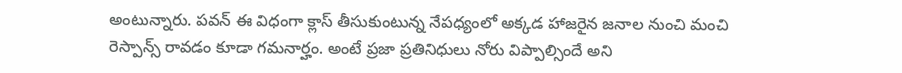అంటున్నారు. పవన్ ఈ విధంగా క్లాస్ తీసుకుంటున్న నేపధ్యంలో అక్కడ హాజరైన జనాల నుంచి మంచి రెస్పాన్స్ రావడం కూడా గమనార్హం. అంటే ప్రజా ప్రతినిధులు నోరు విప్పాల్సిందే అని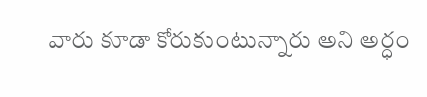వారు కూడా కోరుకుంటున్నారు అని అర్ధం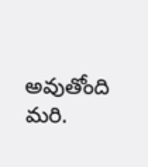అవుతోంది మరి.